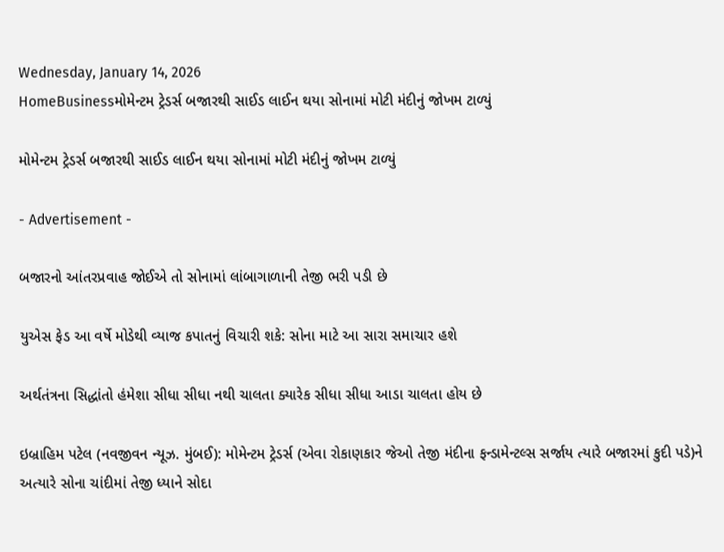Wednesday, January 14, 2026
HomeBusinessમોમેન્ટમ ટ્રેડર્સ બજારથી સાઈડ લાઈન થયા સોનામાં મોટી મંદીનું જોખમ ટાળ્યું

મોમેન્ટમ ટ્રેડર્સ બજારથી સાઈડ લાઈન થયા સોનામાં મોટી મંદીનું જોખમ ટાળ્યું

- Advertisement -

બજારનો આંતરપ્રવાહ જોઈએ તો સોનામાં લાંબાગાળાની તેજી ભરી પડી છે

યુએસ ફેડ આ વર્ષે મોડેથી વ્યાજ કપાતનું વિચારી શકે: સોના માટે આ સારા સમાચાર હશે

અર્થતંત્રના સિદ્ધાંતો હંમેશા સીધા સીધા નથી ચાલતા ક્યારેક સીધા સીધા આડા ચાલતા હોય છે

ઇબ્રાહિમ પટેલ (નવજીવન ન્યૂઝ. મુંબઈ): મોમેન્ટમ ટ્રેડર્સ (એવા રોકાણકાર જેઓ તેજી મંદીના ફન્ડામેન્ટલ્સ સર્જાય ત્યારે બજારમાં કુદી પડે)ને અત્યારે સોના ચાંદીમાં તેજી ધ્યાને સોદા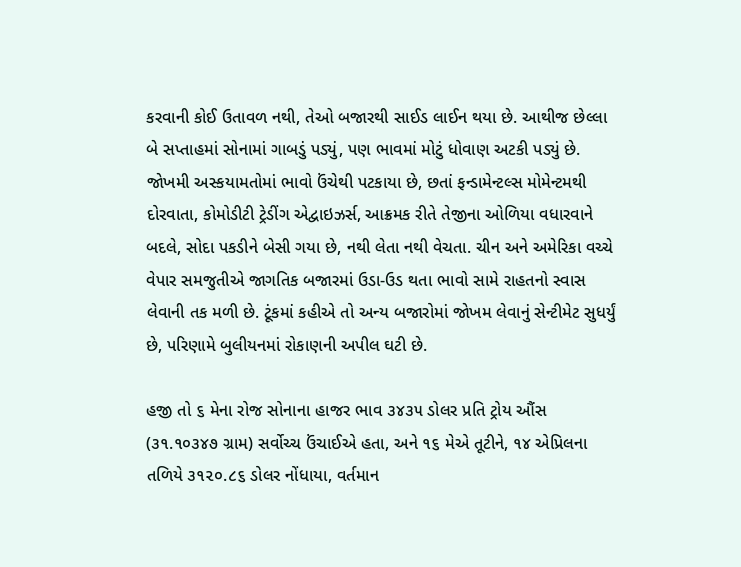કરવાની કોઈ ઉતાવળ નથી, તેઓ બજારથી સાઈડ લાઈન થયા છે. આથીજ છેલ્લા બે સપ્તાહમાં સોનામાં ગાબડું પડ્યું, પણ ભાવમાં મોટું ધોવાણ અટકી પડ્યું છે. જોખમી અસ્કયામતોમાં ભાવો ઉંચેથી પટકાયા છે, છતાં ફન્ડામેન્ટલ્સ મોમેન્ટમથી દોરવાતા, કોમોડીટી ટ્રેડીંગ એદ્વાઇઝર્સ, આક્રમક રીતે તેજીના ઓળિયા વધારવાને બદલે, સોદા પકડીને બેસી ગયા છે, નથી લેતા નથી વેચતા. ચીન અને અમેરિકા વચ્ચે વેપાર સમજુતીએ જાગતિક બજારમાં ઉડા-ઉડ થતા ભાવો સામે રાહતનો સ્વાસ લેવાની તક મળી છે. ટૂંકમાં કહીએ તો અન્ય બજારોમાં જોખમ લેવાનું સેન્ટીમેટ સુધર્યું છે, પરિણામે બુલીયનમાં રોકાણની અપીલ ઘટી છે.

હજી તો ૬ મેના રોજ સોનાના હાજર ભાવ ૩૪૩૫ ડોલર પ્રતિ ટ્રોય ઔંસ (૩૧.૧૦૩૪૭ ગ્રામ) સર્વોચ્ચ ઉંચાઈએ હતા, અને ૧૬ મેએ તૂટીને, ૧૪ એપ્રિલના તળિયે ૩૧૨૦.૮૬ ડોલર નોંધાયા, વર્તમાન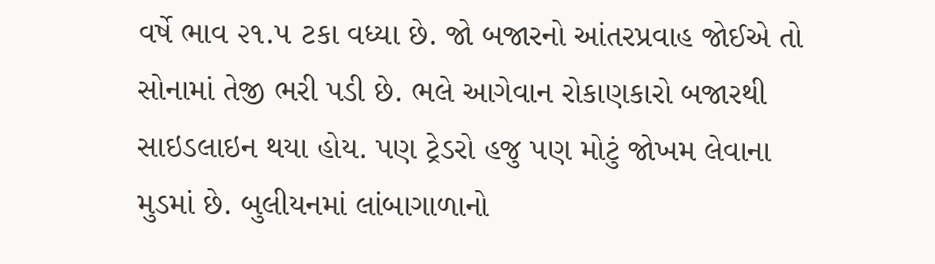વર્ષે ભાવ ૨૧.૫ ટકા વધ્યા છે. જો બજારનો આંતરપ્રવાહ જોઈએ તો સોનામાં તેજી ભરી પડી છે. ભલે આગેવાન રોકાણકારો બજારથી સાઇડલાઇન થયા હોય. પણ ટ્રેડરો હજુ પણ મોટું જોખમ લેવાના મુડમાં છે. બુલીયનમાં લાંબાગાળાનો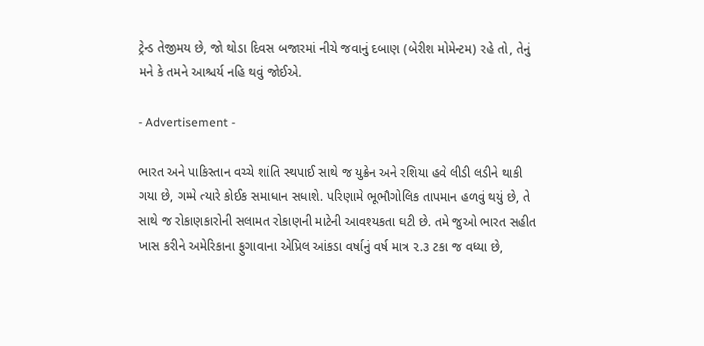ટ્રેન્ડ તેજીમય છે, જો થોડા દિવસ બજારમાં નીચે જવાનું દબાણ (બેરીશ મોમેન્ટમ) રહે તો, તેનું મને કે તમને આશ્ચર્ય નહિ થવું જોઈએ.

- Advertisement -

ભારત અને પાકિસ્તાન વચ્ચે શાંતિ સ્થપાઈ સાથે જ યુક્રેન અને રશિયા હવે લીડી લડીને થાકી ગયા છે, ગમ્મે ત્યારે કોઈક સમાધાન સધાશે. પરિણામે ભૂભૌગોલિક તાપમાન હળવું થયું છે, તે સાથે જ રોકાણકારોની સલામત રોકાણની માટેની આવશ્યકતા ઘટી છે. તમે જુઓ ભારત સહીત ખાસ કરીને અમેરિકાના ફુગાવાના એપ્રિલ આંકડા વર્ષાનું વર્ષ માત્ર ૨.૩ ટકા જ વધ્યા છે,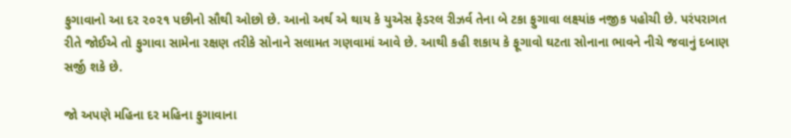ફુગાવાનો આ દર ૨૦૨૧ પછીનો સૌથી ઓછો છે. આનો અર્થ એ થાય કે યુએસ ફેડરલ રીઝર્વ તેના બે ટકા ફુગાવા લક્ષ્યાંક નજીક પહોચી છે. પરંપરાગત રીતે જોઈએ તો ફુગાવા સામેના રક્ષણ તરીકે સોનાને સલામત ગણવામાં આવે છે. આથી કહી શકાય કે ફૂગાવો ઘટતા સોનાના ભાવને નીચે જવાનું દબાણ સર્જી શકે છે.

જો અપણે મહિના દર મહિના ફુગાવાના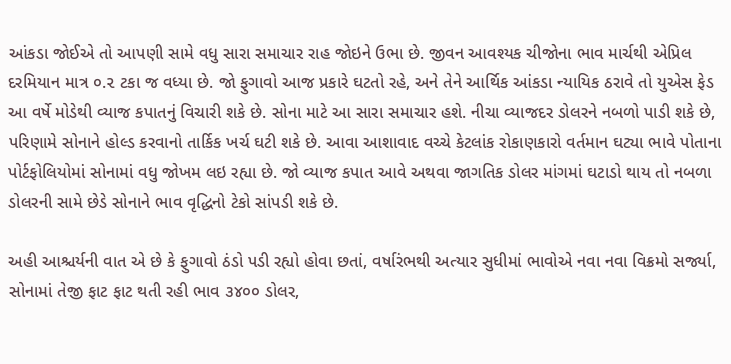આંકડા જોઈએ તો આપણી સામે વધુ સારા સમાચાર રાહ જોઇને ઉભા છે. જીવન આવશ્યક ચીજોના ભાવ માર્ચથી એપ્રિલ દરમિયાન માત્ર ૦.૨ ટકા જ વધ્યા છે. જો ફુગાવો આજ પ્રકારે ઘટતો રહે, અને તેને આર્થિક આંકડા ન્યાયિક ઠરાવે તો યુએસ ફેડ આ વર્ષે મોડેથી વ્યાજ કપાતનું વિચારી શકે છે. સોના માટે આ સારા સમાચાર હશે. નીચા વ્યાજદર ડોલરને નબળો પાડી શકે છે, પરિણામે સોનાને હોલ્ડ કરવાનો તાર્કિક ખર્ચ ઘટી શકે છે. આવા આશાવાદ વચ્ચે કેટલાંક રોકાણકારો વર્તમાન ઘટ્યા ભાવે પોતાના પોર્ટફોલિયોમાં સોનામાં વધુ જોખમ લઇ રહ્યા છે. જો વ્યાજ કપાત આવે અથવા જાગતિક ડોલર માંગમાં ઘટાડો થાય તો નબળા ડોલરની સામે છેડે સોનાને ભાવ વૃદ્ધિનો ટેકો સાંપડી શકે છે.

અહી આશ્ચર્યની વાત એ છે કે ફુગાવો ઠંડો પડી રહ્યો હોવા છતાં, વર્ષારંભથી અત્યાર સુધીમાં ભાવોએ નવા નવા વિક્રમો સર્જ્યા, સોનામાં તેજી ફાટ ફાટ થતી રહી ભાવ ૩૪૦૦ ડોલર,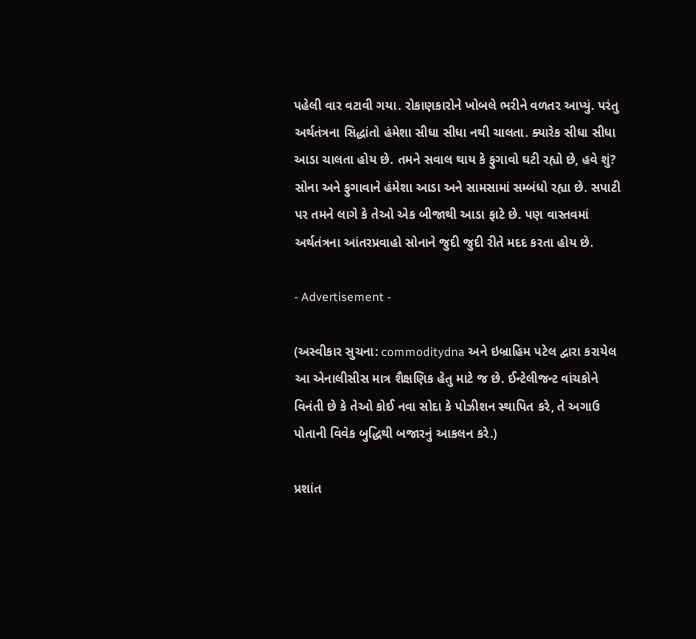પહેલી વાર વટાવી ગયા. રોકાણકારોને ખોબલે ભરીને વળતર આપ્યું. પરંતુ અર્થતંત્રના સિદ્ધાંતો હંમેશા સીધા સીધા નથી ચાલતા. ક્યારેક સીધા સીધા આડા ચાલતા હોય છે. તમને સવાલ થાય કે ફુગાવો ઘટી રહ્યો છે, હવે શું? સોના અને ફુગાવાને હંમેશા આડા અને સામસામાં સમ્બંધો રહ્યા છે. સપાટી પર તમને લાગે કે તેઓ એક બીજાથી આડા ફાટે છે. પણ વાસ્તવમાં અર્થતંત્રના આંતરપ્રવાહો સોનાને જુદી જુદી રીતે મદદ કરતા હોય છે.

- Advertisement -

(અસ્વીકાર સુચના: commoditydna અને ઇબ્રાહિમ પટેલ દ્વારા કરાયેલ આ એનાલીસીસ માત્ર શૈક્ષણિક હેતુ માટે જ છે. ઈન્ટેલીજન્ટ વાંચકોને વિનંતી છે કે તેઓ કોઈ નવા સોદા કે પોઝીશન સ્થાપિત કરે, તે અગાઉ પોતાની વિવેક બુદ્ધિથી બજારનું આકલન કરે.)

પ્રશાંત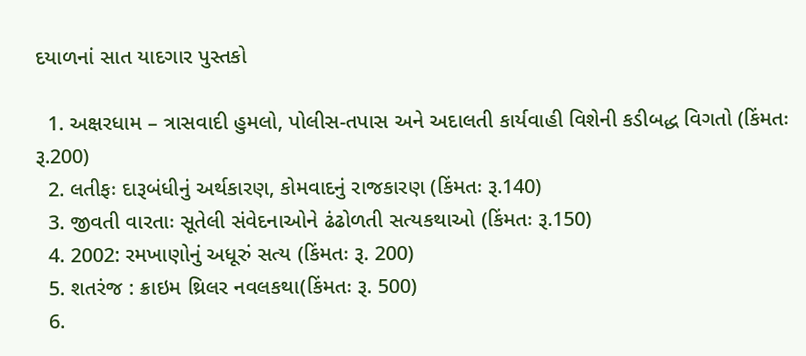દયાળનાં સાત યાદગાર પુસ્તકો

  1. અક્ષરધામ – ત્રાસવાદી હુમલો, પોલીસ-તપાસ અને અદાલતી કાર્યવાહી વિશેની કડીબદ્ધ વિગતો (કિંમતઃ રૂ.200)
  2. લતીફઃ દારૂબંધીનું અર્થકારણ, કોમવાદનું રાજકારણ (કિંમતઃ રૂ.140)
  3. જીવતી વારતાઃ સૂતેલી સંવેદનાઓને ઢંઢોળતી સત્યકથાઓ (કિંમતઃ રૂ.150)
  4. 2002: રમખાણોનું અધૂરું સત્ય (કિંમતઃ રૂ. 200)
  5. શતરંજ : ક્રાઇમ થ્રિલર નવલકથા(કિંમતઃ રૂ. 500)
  6.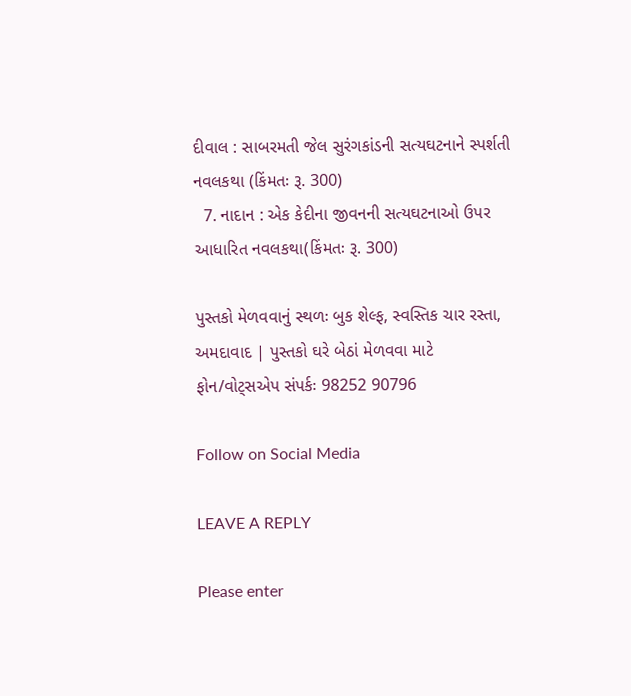દીવાલ : સાબરમતી જેલ સુરંગકાંડની સત્યઘટનાને સ્પર્શતી નવલકથા (કિંમતઃ રૂ. 300)
  7. નાદાન : એક કેદીના જીવનની સત્યઘટનાઓ ઉપર આધારિત નવલકથા(કિંમતઃ રૂ. 300)

પુસ્તકો મેળવવાનું સ્થળઃ બુક શેલ્ફ, સ્વસ્તિક ચાર રસ્તા, અમદાવાદ | પુસ્તકો ઘરે બેઠાં મેળવવા માટે ફોન/વોટ્સએપ સંપર્કઃ 98252 90796

Follow on Social Media

LEAVE A REPLY

Please enter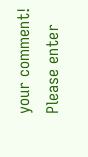your comment!
Please enter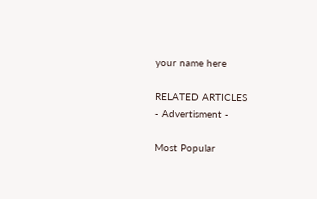your name here

RELATED ARTICLES
- Advertisment -

Most Popular